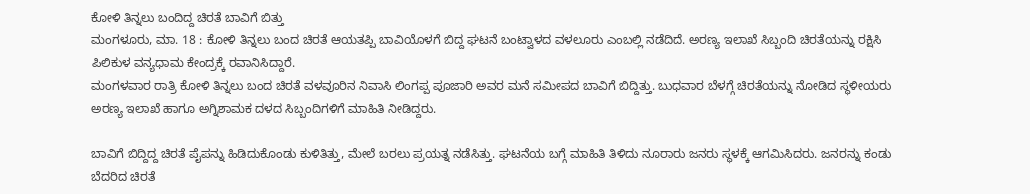ಕೋಳಿ ತಿನ್ನಲು ಬಂದಿದ್ದ ಚಿರತೆ ಬಾವಿಗೆ ಬಿತ್ತು
ಮಂಗಳೂರು, ಮಾ. 18 : ಕೋಳಿ ತಿನ್ನಲು ಬಂದ ಚಿರತೆ ಆಯತಪ್ಪಿ ಬಾವಿಯೊಳಗೆ ಬಿದ್ದ ಘಟನೆ ಬಂಟ್ವಾಳದ ವಳಲೂರು ಎಂಬಲ್ಲಿ ನಡೆದಿದೆ. ಅರಣ್ಯ ಇಲಾಖೆ ಸಿಬ್ಬಂದಿ ಚಿರತೆಯನ್ನು ರಕ್ಷಿಸಿ ಪಿಲಿಕುಳ ವನ್ಯಧಾಮ ಕೇಂದ್ರಕ್ಕೆ ರವಾನಿಸಿದ್ದಾರೆ.
ಮಂಗಳವಾರ ರಾತ್ರಿ ಕೋಳಿ ತಿನ್ನಲು ಬಂದ ಚಿರತೆ ವಳವೂರಿನ ನಿವಾಸಿ ಲಿಂಗಪ್ಪ ಪೂಜಾರಿ ಅವರ ಮನೆ ಸಮೀಪದ ಬಾವಿಗೆ ಬಿದ್ದಿತ್ತು. ಬುಧವಾರ ಬೆಳಗ್ಗೆ ಚಿರತೆಯನ್ನು ನೋಡಿದ ಸ್ಥಳೀಯರು ಅರಣ್ಯ ಇಲಾಖೆ ಹಾಗೂ ಅಗ್ನಿಶಾಮಕ ದಳದ ಸಿಬ್ಬಂದಿಗಳಿಗೆ ಮಾಹಿತಿ ನೀಡಿದ್ದರು.

ಬಾವಿಗೆ ಬಿದ್ದಿದ್ದ ಚಿರತೆ ಪೈಪನ್ನು ಹಿಡಿದುಕೊಂಡು ಕುಳಿತಿತ್ತು, ಮೇಲೆ ಬರಲು ಪ್ರಯತ್ನ ನಡೆಸಿತ್ತು. ಘಟನೆಯ ಬಗ್ಗೆ ಮಾಹಿತಿ ತಿಳಿದು ನೂರಾರು ಜನರು ಸ್ಥಳಕ್ಕೆ ಆಗಮಿಸಿದರು. ಜನರನ್ನು ಕಂಡು ಬೆದರಿದ ಚಿರತೆ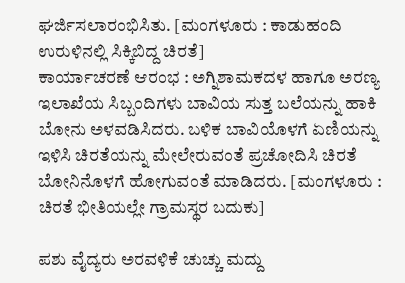ಘರ್ಜಿಸಲಾರಂಭಿಸಿತು. [ಮಂಗಳೂರು : ಕಾಡುಹಂದಿ ಉರುಳಿನಲ್ಲಿ ಸಿಕ್ಕಿಬಿದ್ದ ಚಿರತೆ]
ಕಾರ್ಯಾಚರಣೆ ಆರಂಭ : ಅಗ್ನಿಶಾಮಕದಳ ಹಾಗೂ ಅರಣ್ಯ ಇಲಾಖೆಯ ಸಿಬ್ಬಂದಿಗಳು ಬಾವಿಯ ಸುತ್ತ ಬಲೆಯನ್ನು ಹಾಕಿ ಬೋನು ಅಳವಡಿಸಿದರು. ಬಳಿಕ ಬಾವಿಯೊಳಗೆ ಏಣಿಯನ್ನು ಇಳಿಸಿ ಚಿರತೆಯನ್ನು ಮೇಲೇರುವಂತೆ ಪ್ರಚೋದಿಸಿ ಚಿರತೆ ಬೋನಿನೊಳಗೆ ಹೋಗುವಂತೆ ಮಾಡಿದರು. [ಮಂಗಳೂರು : ಚಿರತೆ ಭೀತಿಯಲ್ಲೇ ಗ್ರಾಮಸ್ಥರ ಬದುಕು]

ಪಶು ವೈದ್ಯರು ಅರವಳಿಕೆ ಚುಚ್ಚು ಮದ್ದು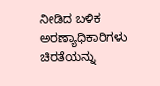ನೀಡಿದ ಬಳಿಕ ಅರಣ್ಯಾಧಿಕಾರಿಗಳು ಚಿರತೆಯನ್ನು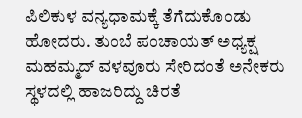ಪಿಲಿಕುಳ ವನ್ಯಧಾಮಕ್ಕೆ ತೆಗೆದುಕೊಂಡು ಹೋದರು. ತುಂಬೆ ಪಂಚಾಯತ್ ಅಧ್ಯಕ್ಷ ಮಹಮ್ಮದ್ ವಳವೂರು ಸೇರಿದಂತೆ ಅನೇಕರು ಸ್ಥಳದಲ್ಲಿ ಹಾಜರಿದ್ದು ಚಿರತೆ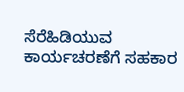ಸೆರೆಹಿಡಿಯುವ ಕಾರ್ಯಚರಣೆಗೆ ಸಹಕಾರ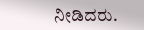ನೀಡಿದರು.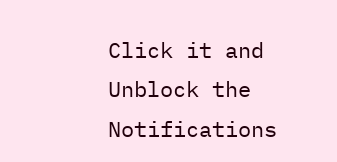Click it and Unblock the Notifications